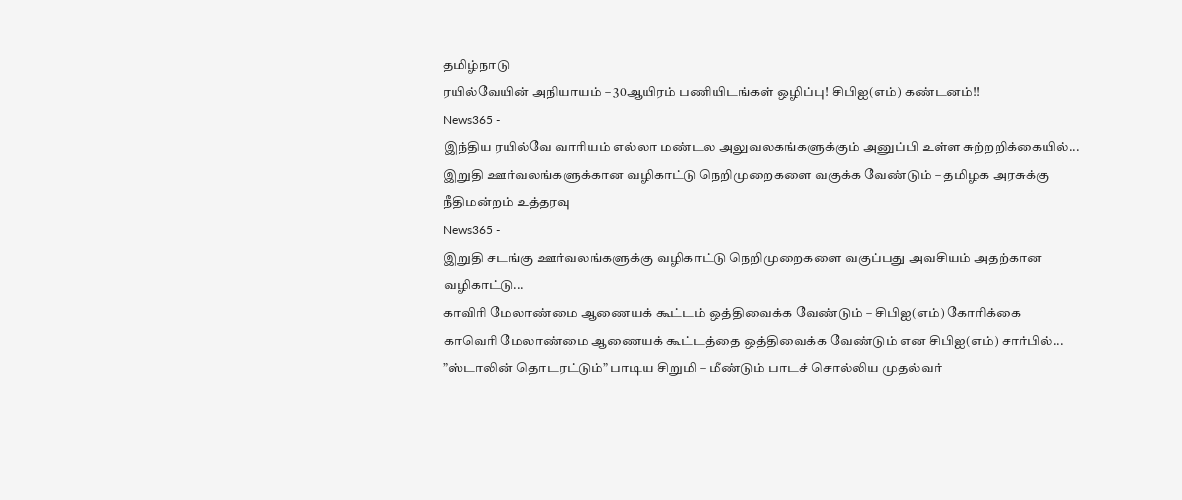தமிழ்நாடு
ரயில்வேயின் அநியாயம் – 30ஆயிரம் பணியிடங்கள் ஒழிப்பு! சிபிஐ(எம்) கண்டனம்!!
News365 -
இந்திய ரயில்வே வாரியம் எல்லா மண்டல அலுவலகங்களுக்கும் அனுப்பி உள்ள சுற்றறிக்கையில்...
இறுதி ஊர்வலங்களுக்கான வழிகாட்டு நெறிமுறைகளை வகுக்க வேண்டும் – தமிழக அரசுக்கு நீதிமன்றம் உத்தரவு
News365 -
இறுதி சடங்கு ஊர்வலங்களுக்கு வழிகாட்டு நெறிமுறைகளை வகுப்பது அவசியம் அதற்கான வழிகாட்டு...
காவிரி மேலாண்மை ஆணையக் கூட்டம் ஒத்திவைக்க வேண்டும் – சிபிஐ(எம்) கோரிக்கை
காவெரி மேலாண்மை ஆணையக் கூட்டத்தை ஒத்திவைக்க வேண்டும் என சிபிஐ(எம்) சார்பில்...
”ஸ்டாலின் தொடரட்டும்” பாடிய சிறுமி – மீண்டும் பாடச் சொல்லிய முதல்வர்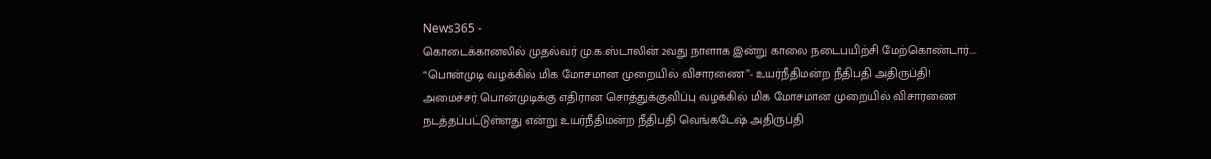News365 -
கொடைக்கானலில் முதல்வர் மு.க.ஸ்டாலின் 2வது நாளாக இன்று காலை நடைபயிற்சி மேற்கொண்டார்....
“பொன்முடி வழக்கில் மிக மோசமான முறையில் விசாரணை”- உயர்நீதிமன்ற நீதிபதி அதிருப்தி!
அமைச்சர் பொன்முடிக்கு எதிரான சொத்துக்குவிப்பு வழக்கில் மிக மோசமான முறையில் விசாரணை நடத்தப்பட்டுள்ளது என்று உயர்நீதிமன்ற நீதிபதி வெங்கடேஷ் அதிருப்தி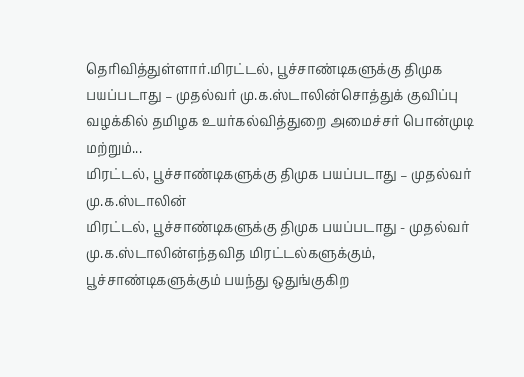தெரிவித்துள்ளார்.மிரட்டல், பூச்சாண்டிகளுக்கு திமுக பயப்படாது – முதல்வர் மு.க.ஸ்டாலின்சொத்துக் குவிப்பு வழக்கில் தமிழக உயர்கல்வித்துறை அமைச்சர் பொன்முடி மற்றும்...
மிரட்டல், பூச்சாண்டிகளுக்கு திமுக பயப்படாது – முதல்வர் மு.க.ஸ்டாலின்
மிரட்டல், பூச்சாண்டிகளுக்கு திமுக பயப்படாது - முதல்வர் மு.க.ஸ்டாலின்எந்தவித மிரட்டல்களுக்கும், பூச்சாண்டிகளுக்கும் பயந்து ஒதுங்குகிற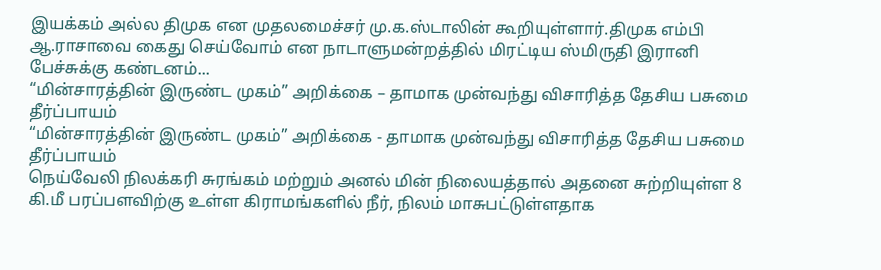இயக்கம் அல்ல திமுக என முதலமைச்சர் மு.க.ஸ்டாலின் கூறியுள்ளார்.திமுக எம்பி ஆ.ராசாவை கைது செய்வோம் என நாடாளுமன்றத்தில் மிரட்டிய ஸ்மிருதி இரானி பேச்சுக்கு கண்டனம்...
“மின்சாரத்தின் இருண்ட முகம்” அறிக்கை – தாமாக முன்வந்து விசாரித்த தேசிய பசுமை தீர்ப்பாயம்
“மின்சாரத்தின் இருண்ட முகம்” அறிக்கை - தாமாக முன்வந்து விசாரித்த தேசிய பசுமை தீர்ப்பாயம்
நெய்வேலி நிலக்கரி சுரங்கம் மற்றும் அனல் மின் நிலையத்தால் அதனை சுற்றியுள்ள 8 கி.மீ பரப்பளவிற்கு உள்ள கிராமங்களில் நீர், நிலம் மாசுபட்டுள்ளதாக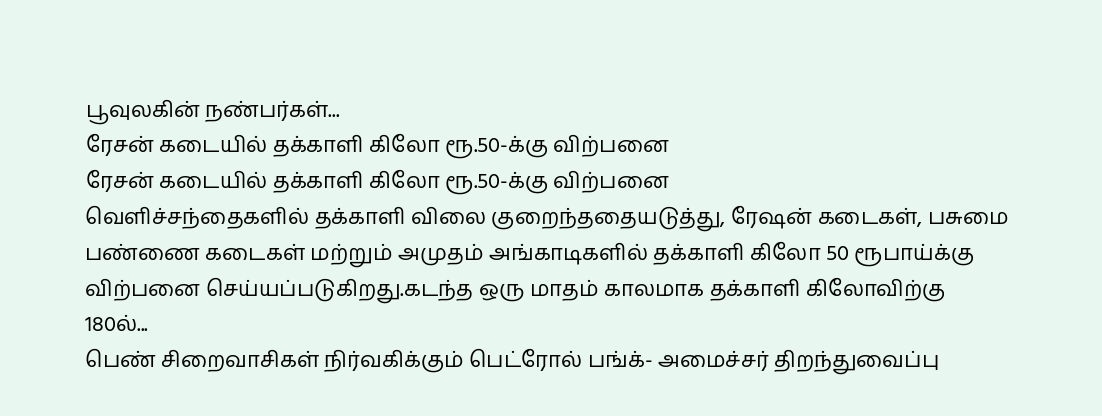பூவுலகின் நண்பர்கள்...
ரேசன் கடையில் தக்காளி கிலோ ரூ.50-க்கு விற்பனை
ரேசன் கடையில் தக்காளி கிலோ ரூ.50-க்கு விற்பனை
வெளிச்சந்தைகளில் தக்காளி விலை குறைந்ததையடுத்து, ரேஷன் கடைகள், பசுமை பண்ணை கடைகள் மற்றும் அமுதம் அங்காடிகளில் தக்காளி கிலோ 50 ரூபாய்க்கு விற்பனை செய்யப்படுகிறது.கடந்த ஒரு மாதம் காலமாக தக்காளி கிலோவிற்கு 180ல்...
பெண் சிறைவாசிகள் நிர்வகிக்கும் பெட்ரோல் பங்க்- அமைச்சர் திறந்துவைப்பு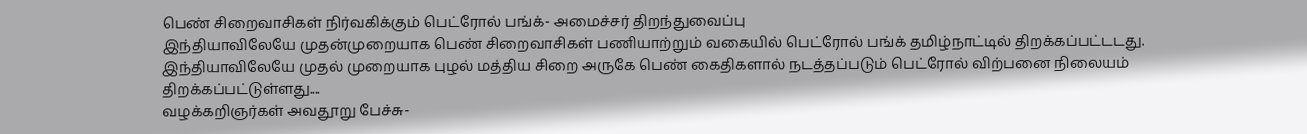பெண் சிறைவாசிகள் நிர்வகிக்கும் பெட்ரோல் பங்க்- அமைச்சர் திறந்துவைப்பு
இந்தியாவிலேயே முதன்முறையாக பெண் சிறைவாசிகள் பணியாற்றும் வகையில் பெட்ரோல் பங்க் தமிழ்நாட்டில் திறக்கப்பட்டடது. இந்தியாவிலேயே முதல் முறையாக புழல் மத்திய சிறை அருகே பெண் கைதிகளால் நடத்தப்படும் பெட்ரோல் விற்பனை நிலையம் திறக்கப்பட்டுள்ளது....
வழக்கறிஞர்கள் அவதூறு பேச்சு-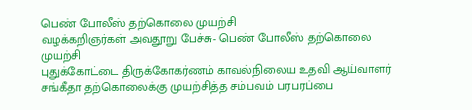பெண் போலீஸ் தற்கொலை முயற்சி
வழக்கறிஞர்கள் அவதூறு பேச்சு- பெண் போலீஸ் தற்கொலை முயற்சி
புதுக்கோட்டை திருக்கோகர்ணம் காவல்நிலைய உதவி ஆய்வாளர் சங்கீதா தற்கொலைக்கு முயற்சித்த சம்பவம் பரபரப்பை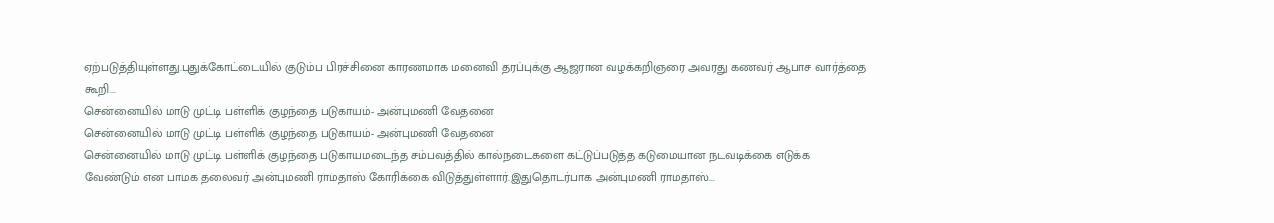ஏற்படுத்தியுள்ளது.புதுக்கோட்டையில் குடும்ப பிரச்சினை காரணமாக மனைவி தரப்புக்கு ஆஜரான வழக்கறிஞரை அவரது கணவர் ஆபாச வார்த்தை கூறி...
சென்னையில் மாடு முட்டி பள்ளிக் குழந்தை படுகாயம்- அன்புமணி வேதனை
சென்னையில் மாடு முட்டி பள்ளிக் குழந்தை படுகாயம்- அன்புமணி வேதனை
சென்னையில் மாடு முட்டி பள்ளிக் குழந்தை படுகாயமடைந்த சம்பவத்தில் கால்நடைகளை கட்டுப்படுத்த கடுமையான நடவடிக்கை எடுக்க வேண்டும் என பாமக தலைவர் அன்புமணி ராமதாஸ் கோரிக்கை விடுத்துள்ளார்.இதுதொடர்பாக அன்புமணி ராமதாஸ்...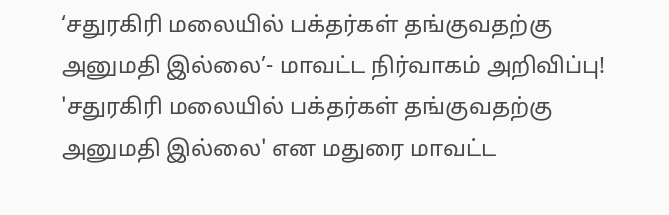‘சதுரகிரி மலையில் பக்தர்கள் தங்குவதற்கு அனுமதி இல்லை’- மாவட்ட நிர்வாகம் அறிவிப்பு!
'சதுரகிரி மலையில் பக்தர்கள் தங்குவதற்கு அனுமதி இல்லை' என மதுரை மாவட்ட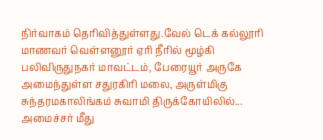நிர்வாகம் தெரிவித்துள்ளது.வேல் டெக் கல்லூரி மாணவர் வெள்ளனூர் ஏரி நீரில் மூழ்கி பலிவிருதுநகர் மாவட்டம், பேரையூர் அருகே அமைந்துள்ள சதுரகிரி மலை, அருள்மிகு சுந்தரமகாலிங்கம் சுவாமி திருக்கோயிலில்...
அமைச்சர் மீது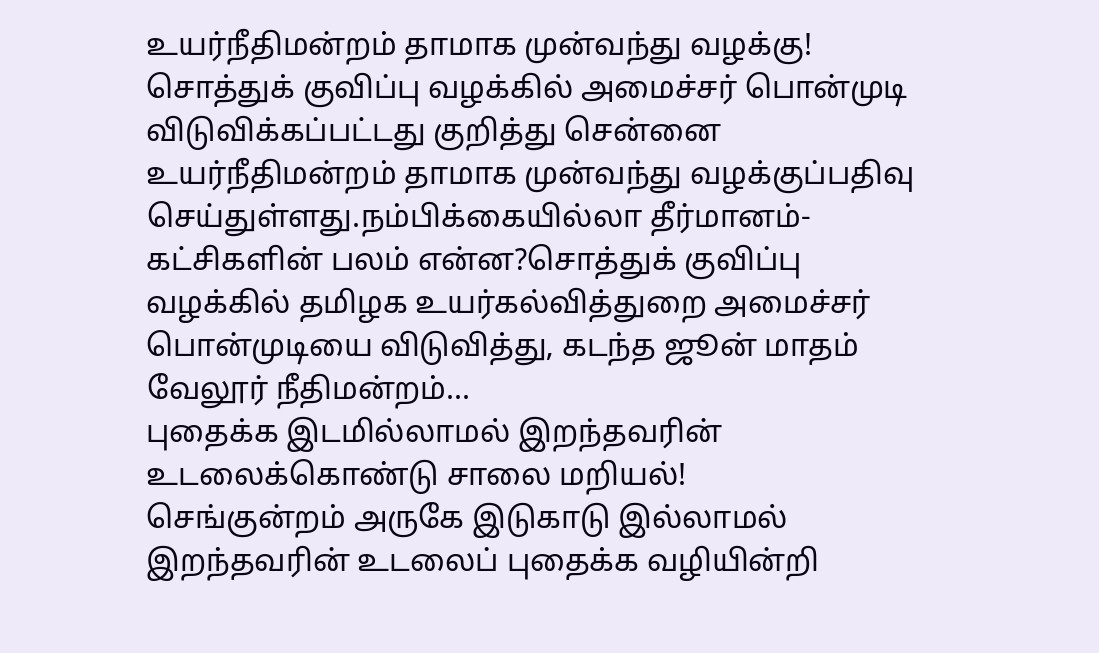உயர்நீதிமன்றம் தாமாக முன்வந்து வழக்கு!
சொத்துக் குவிப்பு வழக்கில் அமைச்சர் பொன்முடி விடுவிக்கப்பட்டது குறித்து சென்னை உயர்நீதிமன்றம் தாமாக முன்வந்து வழக்குப்பதிவு செய்துள்ளது.நம்பிக்கையில்லா தீர்மானம்- கட்சிகளின் பலம் என்ன?சொத்துக் குவிப்பு வழக்கில் தமிழக உயர்கல்வித்துறை அமைச்சர் பொன்முடியை விடுவித்து, கடந்த ஜூன் மாதம் வேலூர் நீதிமன்றம்...
புதைக்க இடமில்லாமல் இறந்தவரின் உடலைக்கொண்டு சாலை மறியல்!
செங்குன்றம் அருகே இடுகாடு இல்லாமல் இறந்தவரின் உடலைப் புதைக்க வழியின்றி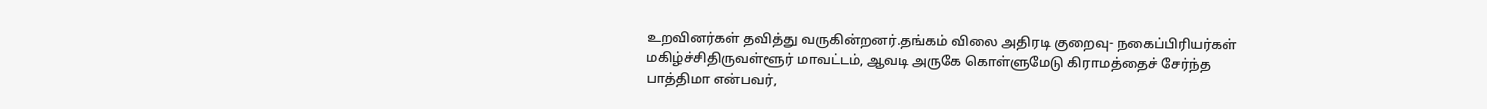உறவினர்கள் தவித்து வருகின்றனர்.தங்கம் விலை அதிரடி குறைவு- நகைப்பிரியர்கள் மகிழ்ச்சிதிருவள்ளூர் மாவட்டம், ஆவடி அருகே கொள்ளுமேடு கிராமத்தைச் சேர்ந்த பாத்திமா என்பவர்,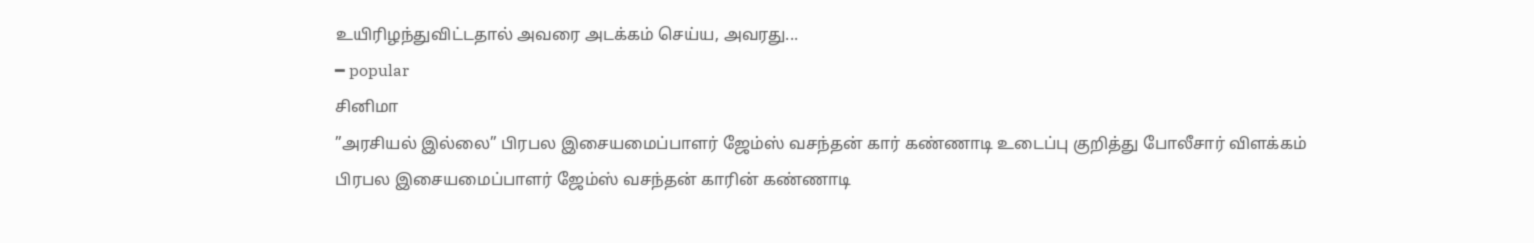உயிரிழந்துவிட்டதால் அவரை அடக்கம் செய்ய, அவரது...
━ popular
சினிமா
”அரசியல் இல்லை” பிரபல இசையமைப்பாளர் ஜேம்ஸ் வசந்தன் கார் கண்ணாடி உடைப்பு குறித்து போலீசார் விளக்கம்
பிரபல இசையமைப்பாளர் ஜேம்ஸ் வசந்தன் காரின் கண்ணாடி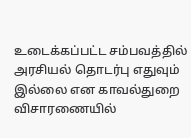உடைக்கப்பட்ட சம்பவத்தில் அரசியல் தொடர்பு எதுவும் இல்லை என காவல்துறை விசாரணையில்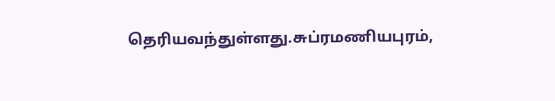தெரியவந்துள்ளது.சுப்ரமணியபுரம்,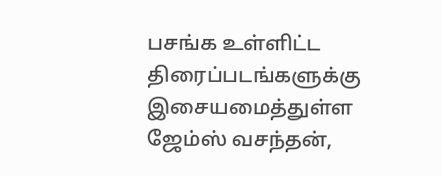பசங்க உள்ளிட்ட திரைப்படங்களுக்கு இசையமைத்துள்ள ஜேம்ஸ் வசந்தன்,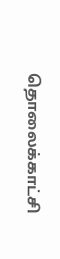தொலைக்காட்சி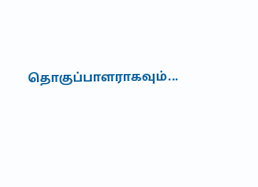தொகுப்பாளராகவும்...